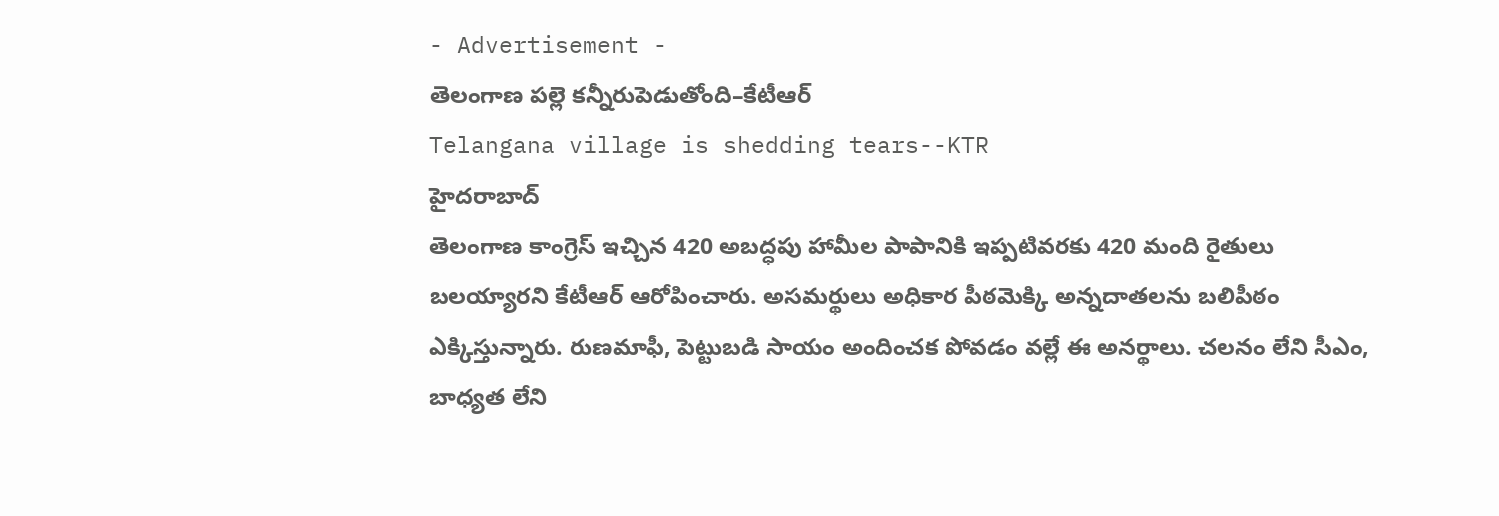- Advertisement -
తెలంగాణ పల్లె కన్నీరుపెడుతోంది–కేటీఆర్
Telangana village is shedding tears--KTR
హైదరాబాద్
తెలంగాణ కాంగ్రెస్ ఇచ్చిన 420 అబద్ధపు హామీల పాపానికి ఇప్పటివరకు 420 మంది రైతులు బలయ్యారని కేటీఆర్ ఆరోపించారు. అసమర్థులు అధికార పీఠమెక్కి అన్నదాతలను బలిపీఠం ఎక్కిస్తున్నారు. రుణమాఫీ, పెట్టుబడి సాయం అందించక పోవడం వల్లే ఈ అనర్థాలు. చలనం లేని సీఎం, బాధ్యత లేని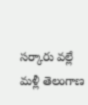సర్కారు వల్లే మళ్లీ తెలంగాణ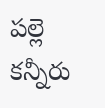పల్లె కన్నీరు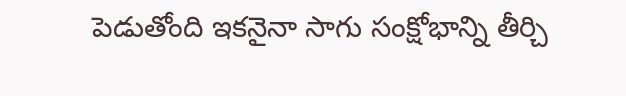పెడుతోంది ఇకనైనా సాగు సంక్షోభాన్ని తీర్చి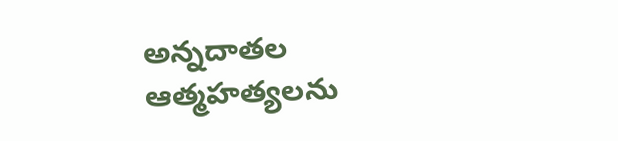అన్నదాతల ఆత్మహత్యలను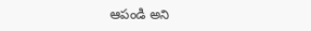ఆపండి అని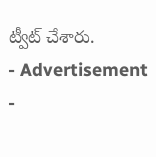ట్వీట్ చేశారు.
- Advertisement -